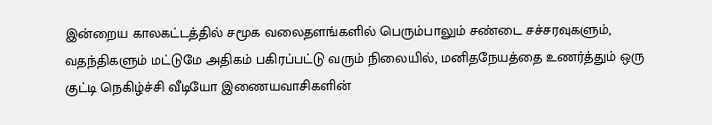இன்றைய காலகட்டத்தில் சமூக வலைதளங்களில் பெரும்பாலும் சண்டை சச்சரவுகளும், வதந்திகளும் மட்டுமே அதிகம் பகிரப்பட்டு வரும் நிலையில், மனிதநேயத்தை உணர்த்தும் ஒரு குட்டி நெகிழ்ச்சி வீடியோ இணையவாசிகளின்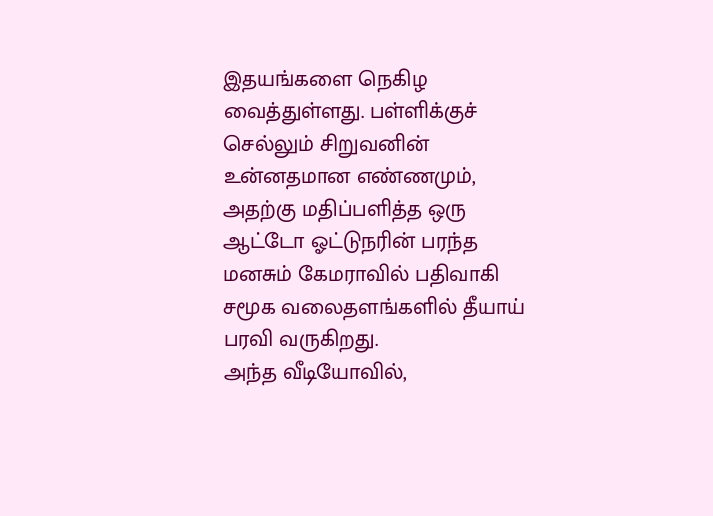இதயங்களை நெகிழ வைத்துள்ளது. பள்ளிக்குச் செல்லும் சிறுவனின் உன்னதமான எண்ணமும், அதற்கு மதிப்பளித்த ஒரு ஆட்டோ ஓட்டுநரின் பரந்த மனசும் கேமராவில் பதிவாகி சமூக வலைதளங்களில் தீயாய் பரவி வருகிறது.
அந்த வீடியோவில்,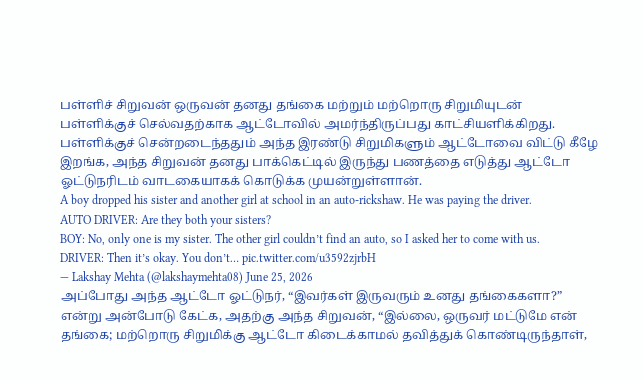பள்ளிச் சிறுவன் ஒருவன் தனது தங்கை மற்றும் மற்றொரு சிறுமியுடன் பள்ளிக்குச் செல்வதற்காக ஆட்டோவில் அமர்ந்திருப்பது காட்சியளிக்கிறது. பள்ளிக்குச் சென்றடைந்ததும் அந்த இரண்டு சிறுமிகளும் ஆட்டோவை விட்டு கீழே இறங்க, அந்த சிறுவன் தனது பாக்கெட்டில் இருந்து பணத்தை எடுத்து ஆட்டோ ஓட்டுநரிடம் வாடகையாகக் கொடுக்க முயன்றுள்ளான்.
A boy dropped his sister and another girl at school in an auto-rickshaw. He was paying the driver.
AUTO DRIVER: Are they both your sisters?
BOY: No, only one is my sister. The other girl couldn’t find an auto, so I asked her to come with us.
DRIVER: Then it’s okay. You don’t… pic.twitter.com/u3592zjrbH
— Lakshay Mehta (@lakshaymehta08) June 25, 2026
அப்போது அந்த ஆட்டோ ஓட்டுநர், “இவர்கள் இருவரும் உனது தங்கைகளா?” என்று அன்போடு கேட்க, அதற்கு அந்த சிறுவன், “இல்லை, ஒருவர் மட்டுமே என் தங்கை; மற்றொரு சிறுமிக்கு ஆட்டோ கிடைக்காமல் தவித்துக் கொண்டிருந்தாள்,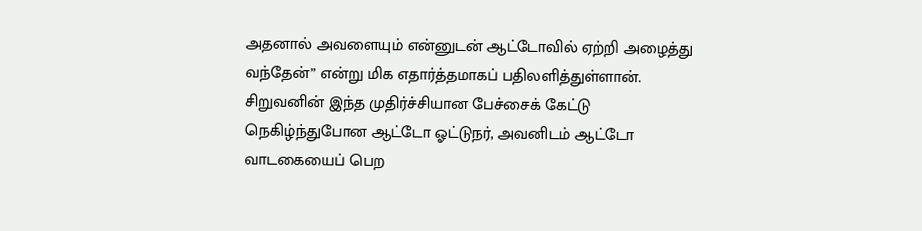அதனால் அவளையும் என்னுடன் ஆட்டோவில் ஏற்றி அழைத்து வந்தேன்” என்று மிக எதார்த்தமாகப் பதிலளித்துள்ளான். சிறுவனின் இந்த முதிர்ச்சியான பேச்சைக் கேட்டு நெகிழ்ந்துபோன ஆட்டோ ஓட்டுநர், அவனிடம் ஆட்டோ வாடகையைப் பெற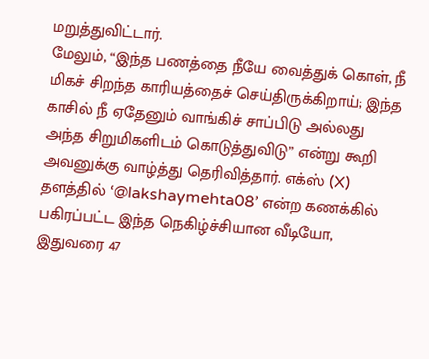மறுத்துவிட்டார்.
மேலும், “இந்த பணத்தை நீயே வைத்துக் கொள், நீ மிகச் சிறந்த காரியத்தைச் செய்திருக்கிறாய்; இந்த காசில் நீ ஏதேனும் வாங்கிச் சாப்பிடு அல்லது அந்த சிறுமிகளிடம் கொடுத்துவிடு” என்று கூறி அவனுக்கு வாழ்த்து தெரிவித்தார். எக்ஸ் (X) தளத்தில் ‘@lakshaymehta08’ என்ற கணக்கில் பகிரப்பட்ட இந்த நெகிழ்ச்சியான வீடியோ, இதுவரை 47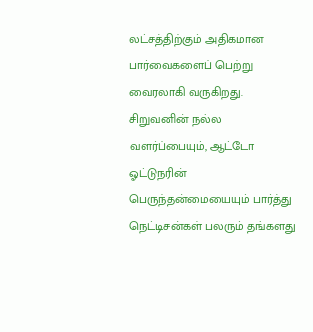லட்சத்திற்கும் அதிகமான பார்வைகளைப் பெற்று வைரலாகி வருகிறது. சிறுவனின் நல்ல வளர்ப்பையும், ஆட்டோ ஓட்டுநரின் பெருந்தன்மையையும் பார்த்து நெட்டிசன்கள் பலரும் தங்களது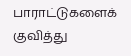பாராட்டுகளைக் குவித்து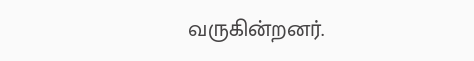வருகின்றனர்.